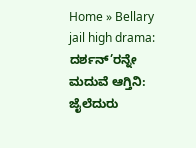Home » Bellary jail high drama: ದರ್ಶನ್’ರನ್ನೇ ಮದುವೆ ಆಗ್ತಿನಿ: ಜೈಲೆದುರು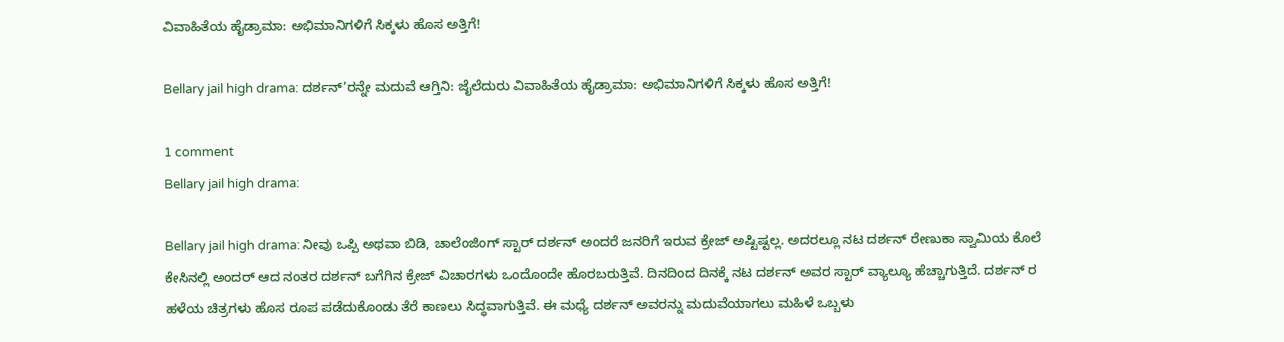ವಿವಾಹಿತೆಯ ಹೈಡ್ರಾಮಾ: ಅಭಿಮಾನಿಗಳಿಗೆ ಸಿಕ್ಕಳು ಹೊಸ ಅತ್ತಿಗೆ!

Bellary jail high drama: ದರ್ಶನ್’ರನ್ನೇ ಮದುವೆ ಆಗ್ತಿನಿ: ಜೈಲೆದುರು ವಿವಾಹಿತೆಯ ಹೈಡ್ರಾಮಾ: ಅಭಿಮಾನಿಗಳಿಗೆ ಸಿಕ್ಕಳು ಹೊಸ ಅತ್ತಿಗೆ!

1 comment
Bellary jail high drama:

Bellary jail high drama: ನೀವು ಒಪ್ಪಿ ಅಥವಾ ಬಿಡಿ, ಚಾಲೆಂಜಿಂಗ್ ಸ್ಟಾರ್ ದರ್ಶನ್ ಅಂದರೆ ಜನರಿಗೆ ಇರುವ ಕ್ರೇಜ್ ಅಷ್ಟಿಷ್ಟಲ್ಲ. ಅದರಲ್ಲೂ ನಟ ದರ್ಶನ್ ರೇಣುಕಾ ಸ್ವಾಮಿಯ ಕೊಲೆ ಕೇಸಿನಲ್ಲಿ ಅಂದರ್ ಆದ ನಂತರ ದರ್ಶನ್ ಬಗೆಗಿನ ಕ್ರೇಜ್ ವಿಚಾರಗಳು ಒಂದೊಂದೇ ಹೊರಬರುತ್ತಿವೆ. ದಿನದಿಂದ ದಿನಕ್ಕೆ ನಟ ದರ್ಶನ್ ಅವರ ಸ್ಟಾರ್ ವ್ಯಾಲ್ಯೂ ಹೆಚ್ಚಾಗುತ್ತಿದೆ. ದರ್ಶನ್ ರ ಹಳೆಯ ಚಿತ್ರಗಳು ಹೊಸ ರೂಪ ಪಡೆದುಕೊಂಡು ತೆರೆ ಕಾಣಲು ಸಿದ್ಧವಾಗುತ್ತಿವೆ. ಈ ಮಧ್ಯೆ ದರ್ಶನ್ ಅವರನ್ನು ಮದುವೆಯಾಗಲು ಮಹಿಳೆ ಒಬ್ಬಳು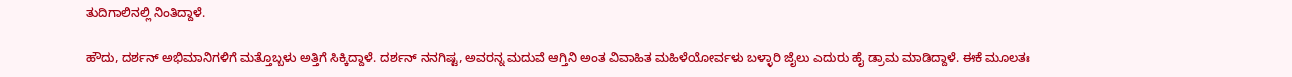ತುದಿಗಾಲಿನಲ್ಲಿ ನಿಂತಿದ್ದಾಳೆ.

ಹೌದು, ದರ್ಶನ್ ಅಭಿಮಾನಿಗಳಿಗೆ ಮತ್ತೊಬ್ಬಳು ಅತ್ತಿಗೆ ಸಿಕ್ಕಿದ್ದಾಳೆ. ದರ್ಶನ್ ನನಗಿಷ್ಟ, ಅವರನ್ನ ಮದುವೆ ಆಗ್ತಿನಿ ಅಂತ ವಿವಾಹಿತ ಮಹಿಳೆಯೋರ್ವಳು ಬಳ್ಳಾರಿ ಜೈಲು ಎದುರು ಹೈ ಡ್ರಾಮ ಮಾಡಿದ್ದಾಳೆ. ಈಕೆ ಮೂಲತಃ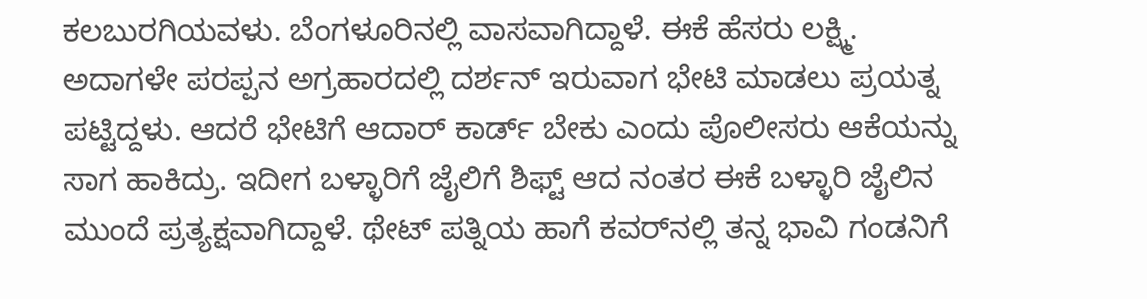ಕಲಬುರಗಿಯವಳು. ಬೆಂಗಳೂರಿನಲ್ಲಿ ವಾಸವಾಗಿದ್ದಾಳೆ. ಈಕೆ ಹೆಸರು ಲಕ್ಷ್ಮಿ. ಅದಾಗಳೇ ಪರಪ್ಪನ ಅಗ್ರಹಾರದಲ್ಲಿ ದರ್ಶನ್‌ ಇರುವಾಗ ಭೇಟಿ ಮಾಡಲು ಪ್ರಯತ್ನ ಪಟ್ಟಿದ್ದಳು. ಆದರೆ ಭೇಟಿಗೆ ಆದಾರ್‌ ಕಾರ್ಡ್‌ ಬೇಕು ಎಂದು ಪೊಲೀಸರು ಆಕೆಯನ್ನು ಸಾಗ ಹಾಕಿದ್ರು. ಇದೀಗ ಬಳ್ಳಾರಿಗೆ ಜೈಲಿಗೆ ಶಿಫ್ಟ್ ಆದ ನಂತರ ಈಕೆ ಬಳ್ಳಾರಿ ಜೈಲಿನ ಮುಂದೆ ಪ್ರತ್ಯಕ್ಷವಾಗಿದ್ದಾಳೆ. ಥೇಟ್ ಪತ್ನಿಯ ಹಾಗೆ ಕವರ್‌ನಲ್ಲಿ ತನ್ನ ಭಾವಿ ಗಂಡನಿಗೆ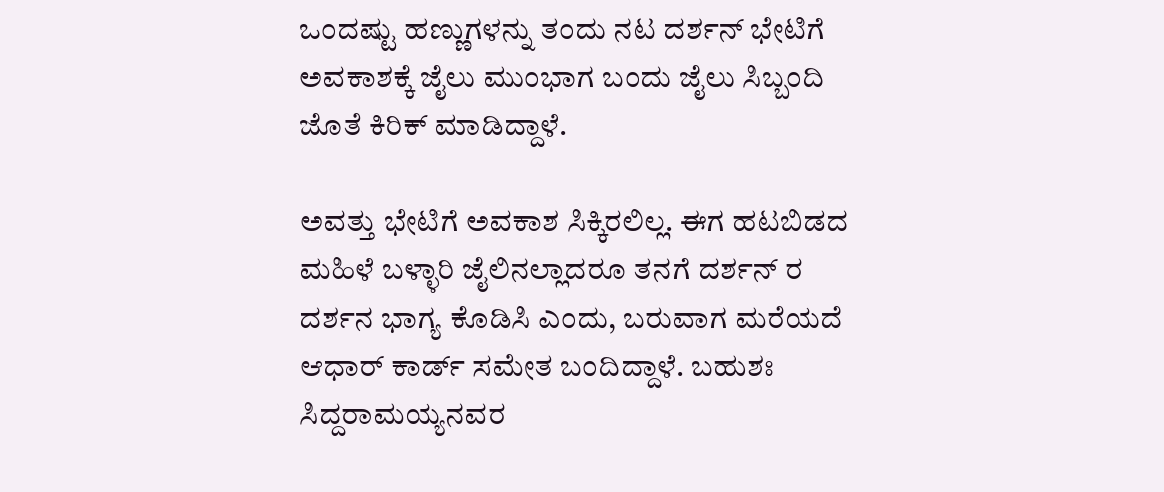ಒಂದಷ್ಟು ಹಣ್ಣುಗಳನ್ನು ತಂದು ನಟ ದರ್ಶನ್ ಭೇಟಿಗೆ ಅವಕಾಶಕ್ಕೆ ಜೈಲು ಮುಂಭಾಗ ಬಂದು ಜೈಲು ಸಿಬ್ಬಂದಿ ಜೊತೆ ಕಿರಿಕ್ ಮಾಡಿದ್ದಾಳೆ.

ಅವತ್ತು ಭೇಟಿಗೆ ಅವಕಾಶ ಸಿಕ್ಕಿರಲಿಲ್ಲ. ಈಗ ಹಟಬಿಡದ ಮಹಿಳೆ ಬಳ್ಳಾರಿ ಜೈಲಿನಲ್ಲಾದರೂ ತನಗೆ ದರ್ಶನ್ ರ ದರ್ಶನ ಭಾಗ್ಯ ಕೊಡಿಸಿ ಎಂದು, ಬರುವಾಗ ಮರೆಯದೆ ಆಧಾರ್ ಕಾರ್ಡ್ ಸಮೇತ ಬಂದಿದ್ದಾಳೆ. ಬಹುಶಃ ಸಿದ್ದರಾಮಯ್ಯನವರ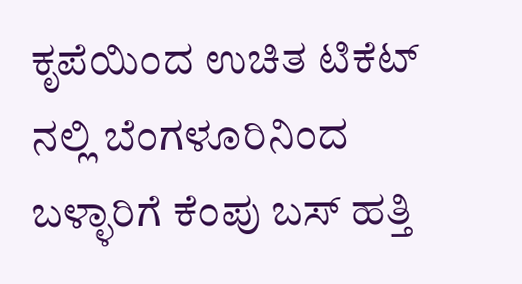ಕೃಪೆಯಿಂದ ಉಚಿತ ಟಿಕೆಟ್ ನಲ್ಲಿ ಬೆಂಗಳೂರಿನಿಂದ ಬಳ್ಳಾರಿಗೆ ಕೆಂಪು ಬಸ್‌ ಹತ್ತಿ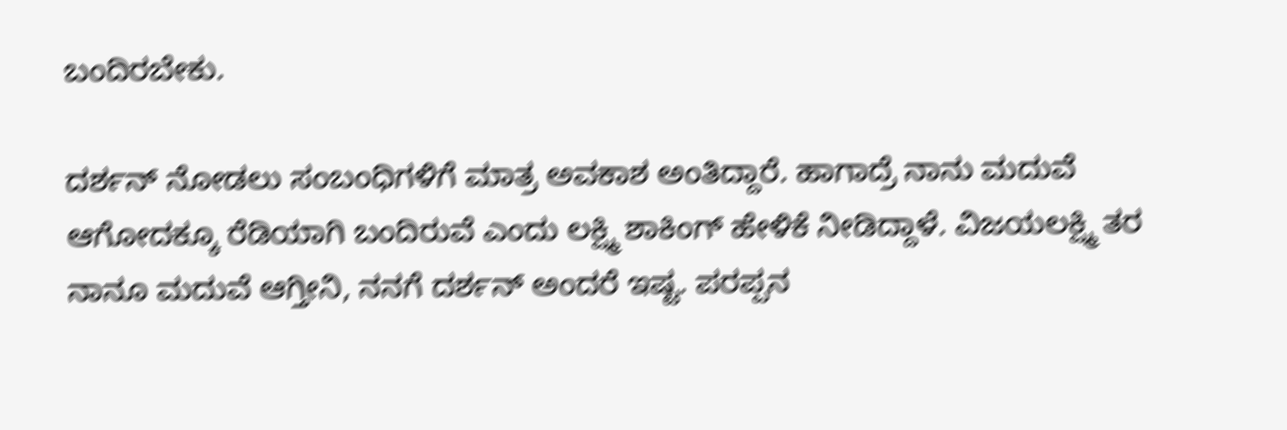ಬಂದಿರಬೇಕು.

ದರ್ಶನ್ ನೋಡಲು ಸಂಬಂಧಿಗಳಿಗೆ ಮಾತ್ರ ಅವಕಾಶ ಅಂತಿದ್ದಾರೆ. ಹಾಗಾದ್ರೆ ನಾನು ಮದುವೆ ಆಗೋದಕ್ಕೂ ರೆಡಿಯಾಗಿ ಬಂದಿರುವೆ ಎಂದು ಲಕ್ಷ್ಮಿ ಶಾಕಿಂಗ್‌ ಹೇಳಿಕೆ ನೀಡಿದ್ದಾಳೆ. ವಿಜಯಲಕ್ಷ್ಮಿ ತರ ನಾನೂ ಮದುವೆ ಆಗ್ತೀನಿ, ನನಗೆ ದರ್ಶನ್ ಅಂದರೆ ಇಷ್ಟ. ಪರಪ್ಪನ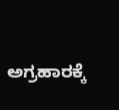ಅಗ್ರಹಾರಕ್ಕೆ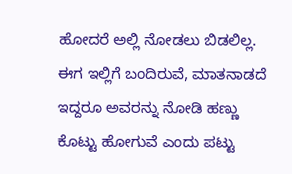ಹೋದರೆ ಅಲ್ಲಿ ನೋಡಲು ಬಿಡಲಿಲ್ಲ. ಈಗ ಇಲ್ಲಿಗೆ ಬಂದಿರುವೆ, ಮಾತನಾಡದೆ ಇದ್ದರೂ ಅವರನ್ನು ನೋಡಿ ಹಣ್ಣು ಕೊಟ್ಟು ಹೋಗುವೆ ಎಂದು ಪಟ್ಟು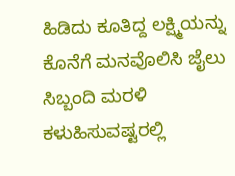ಹಿಡಿದು ಕೂತಿದ್ದ ಲಕ್ಷ್ಮಿಯನ್ನು ಕೊನೆಗೆ ಮನವೊಲಿಸಿ ಜೈಲು ಸಿಬ್ಬಂದಿ ಮರಳಿ ಕಳುಹಿಸುವಷ್ಟರಲ್ಲಿ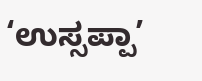‘ಉಸ್ಸಪ್ಪಾ’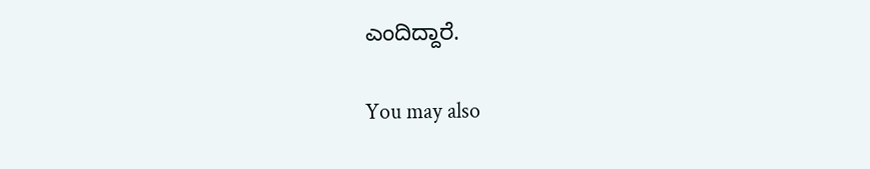ಎಂದಿದ್ದಾರೆ.

You may also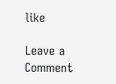like

Leave a Comment